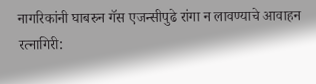नागरिकांनी घाबरुन गॅस एजन्सीपुढे रांगा न लावण्याचे आवाहन
रत्नागिरी: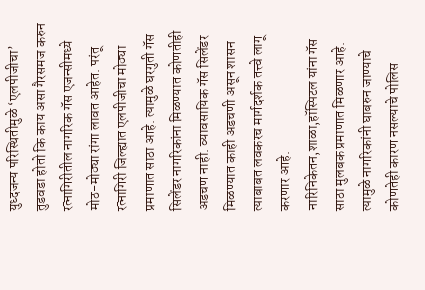युध्दजन्य परिस्थितीमुळे ‘एलपीजीचा’ तुडवडा होतो कि काय असा गैरसमज करुन रत्नागिरीतील नागरिक गॅस एजन्सीमध्ये मोठ-मोठ्या रांगा लावत आहेत. परंतू रत्नागिरी जिल्ह्यात एलपीजीचा मोठ्या प्रमाणात साठा आहे. त्यामुळे घरगुती गॅस सिलेंडर नागरिकांना मिळण्यात कोणतीही अडचण नाही. व्यावसायिक गॅस सिलेंडर मिळण्यात काही अडचणी असून शासन त्याबाबत लवकरच मार्गदर्शक तत्त्वे लागू करणार आहे. नारिनिकेतन,शाळा,हॉस्पिटल यांना गॅस साठा मुलबक प्रमाणात मिळणार आहे. त्यामुळे नागरिकांनी घाबरुन जाण्याचे कोणतेही कारण नसल्याचे पोलिस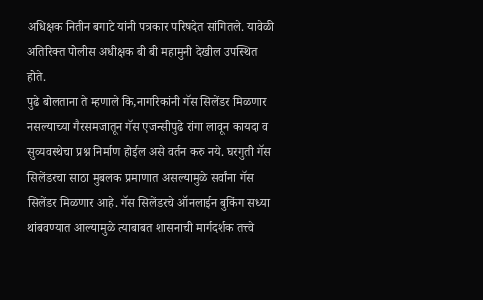अधिक्षक नितीन बगाटे यांनी पत्रकार परिषदेत सांगितले. यावेळी अतिरिक्त पोलीस अधीक्षक बी बी महामुनी देखील उपस्थित होते.
पुढे बोलताना ते म्हणाले कि,नागरिकांनी गॅस सिलेंडर मिळणार नसल्याच्या गैरसमजातून गॅस एजन्सीपुढे रांगा लावून कायदा व सुव्यवस्थेचा प्रश्न निर्माण होईल असे वर्तन करु नये. घरगुती गॅस सिलेंडरचा साठा मुबलक प्रमाणात असल्यामुळे सर्वांना गॅस सिलेंडर मिळणार आहे. गॅस सिलेंडरचे ऑनलाईन बुकिंग सध्या थांबवण्यात आल्यामुळे त्याबाबत शासनाची मार्गदर्शक तत्त्वे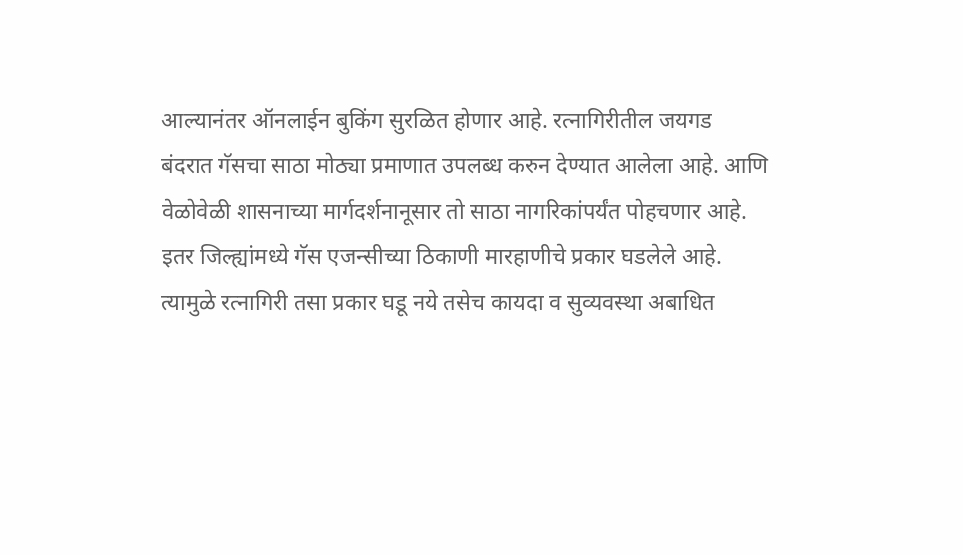आल्यानंतर ऑनलाईन बुकिंग सुरळित होणार आहे. रत्नागिरीतील जयगड बंदरात गॅसचा साठा मोठ्या प्रमाणात उपलब्ध करुन देण्यात आलेला आहे. आणि वेळोवेळी शासनाच्या मार्गदर्शनानूसार तो साठा नागरिकांपर्यंत पोहचणार आहे.
इतर जिल्ह्यांमध्ये गॅस एजन्सीच्या ठिकाणी मारहाणीचे प्रकार घडलेले आहे. त्यामुळे रत्नागिरी तसा प्रकार घडू नये तसेच कायदा व सुव्यवस्था अबाधित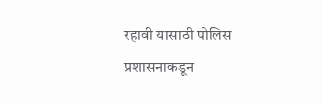रहावी यासाठी पोलिस प्रशासनाकडून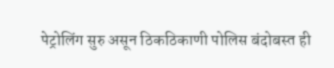पेट्रोलिंग सुरु असून ठिकठिकाणी पोलिस बंदोबस्त ही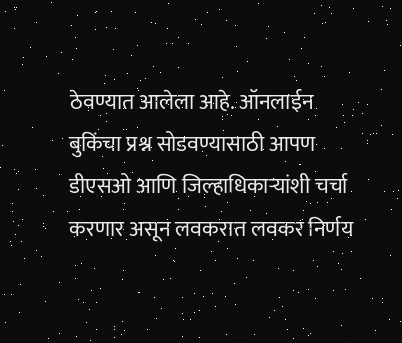ठेवण्यात आलेला आहे. ऑनलाईन बुकिंचा प्रश्न सोडवण्यासाठी आपण डीएसओ आणि जिल्हाधिकाऱ्यांशी चर्चा करणार असून लवकरात लवकर निर्णय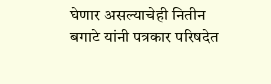घेणार असल्याचेही नितीन बगाटे यांनी पत्रकार परिषदेत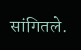सांगितले.